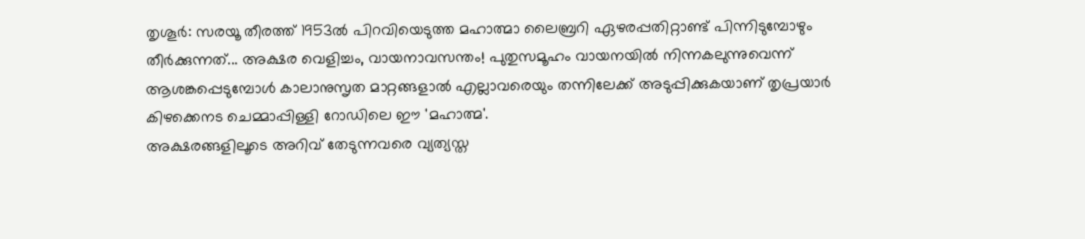തൃശൂർ: സരയൂ തീരത്ത് 1953ൽ പിറവിയെടുത്ത മഹാത്മാ ലൈബ്രറി ഏഴരപ്പതിറ്റാണ്ട് പിന്നിടുമ്പോഴും തീർക്കുന്നത്... അക്ഷര വെളിച്ചം, വായനാവസന്തം! പുതുസമൂഹം വായനയിൽ നിന്നകലുന്നുവെന്ന് ആശങ്കപ്പെടുമ്പോൾ കാലാനുസൃത മാറ്റങ്ങളാൽ എല്ലാവരെയും തന്നിലേക്ക് അടുപ്പിക്കുകയാണ് തൃപ്രയാർ കിഴക്കെനട ചെമ്മാപ്പിള്ളി റോഡിലെ ഈ 'മഹാത്മ'.
അക്ഷരങ്ങളിലൂടെ അറിവ് തേടുന്നവരെ വ്യത്യസ്ത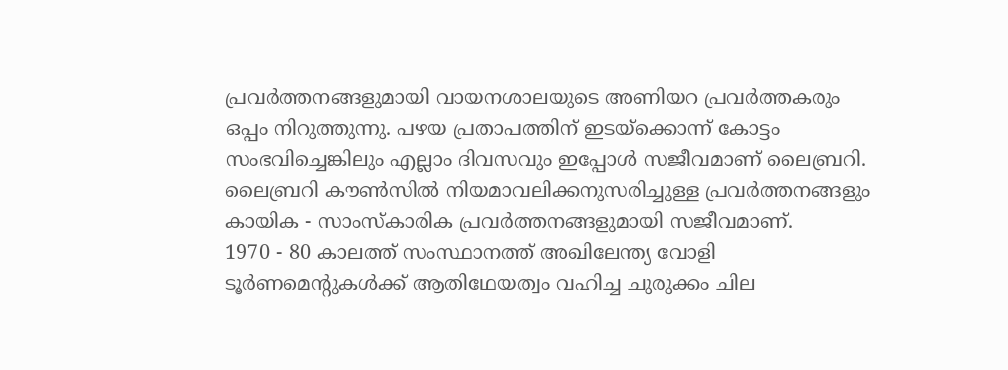പ്രവർത്തനങ്ങളുമായി വായനശാലയുടെ അണിയറ പ്രവർത്തകരും ഒപ്പം നിറുത്തുന്നു. പഴയ പ്രതാപത്തിന് ഇടയ്ക്കൊന്ന് കോട്ടം സംഭവിച്ചെങ്കിലും എല്ലാം ദിവസവും ഇപ്പോൾ സജീവമാണ് ലൈബ്രറി. ലൈബ്രറി കൗൺസിൽ നിയമാവലിക്കനുസരിച്ചുള്ള പ്രവർത്തനങ്ങളും കായിക - സാംസ്കാരിക പ്രവർത്തനങ്ങളുമായി സജീവമാണ്.
1970 - 80 കാലത്ത് സംസ്ഥാനത്ത് അഖിലേന്ത്യ വോളി ടൂർണമെന്റുകൾക്ക് ആതിഥേയത്വം വഹിച്ച ചുരുക്കം ചില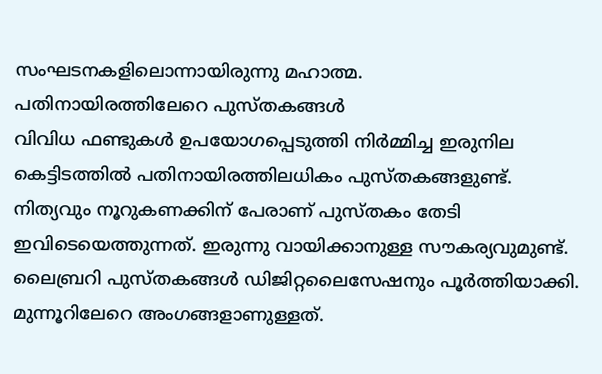സംഘടനകളിലൊന്നായിരുന്നു മഹാത്മ.
പതിനായിരത്തിലേറെ പുസ്തകങ്ങൾ
വിവിധ ഫണ്ടുകൾ ഉപയോഗപ്പെടുത്തി നിർമ്മിച്ച ഇരുനില കെട്ടിടത്തിൽ പതിനായിരത്തിലധികം പുസ്തകങ്ങളുണ്ട്. നിത്യവും നൂറുകണക്കിന് പേരാണ് പുസ്തകം തേടി ഇവിടെയെത്തുന്നത്. ഇരുന്നു വായിക്കാനുള്ള സൗകര്യവുമുണ്ട്. ലൈബ്രറി പുസ്തകങ്ങൾ ഡിജിറ്റലൈസേഷനും പൂർത്തിയാക്കി. മുന്നൂറിലേറെ അംഗങ്ങളാണുള്ളത്.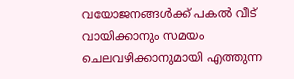വയോജനങ്ങൾക്ക് പകൽ വീട്
വായിക്കാനും സമയം ചെലവഴിക്കാനുമായി എത്തുന്ന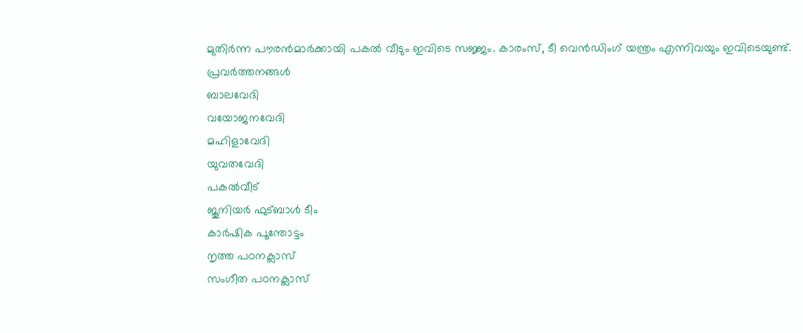മുതിർന്ന പൗരൻമാർക്കായി പകൽ വീടും ഇവിടെ സജ്ജം. കാരംസ്, ടീ വെൻഡിംഗ് യന്ത്രം എന്നിവയും ഇവിടെയുണ്ട്.
പ്രവർത്തനങ്ങൾ
ബാലവേദി
വയോജനവേദി
മഹിളാവേദി
യുവതവേദി
പകൽവീട്
ജൂനിയർ ഫുട്ബാൾ ടീം
കാർഷിക പൂന്തോട്ടം
നൃത്ത പഠനക്ലാസ്
സംഗീത പഠനക്ലാസ്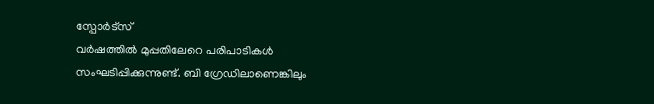സ്പോർട്സ്
വർഷത്തിൽ മുപ്പതിലേറെ പരിപാടികൾ സംഘടിപ്പിക്കുന്നുണ്ട്. ബി ഗ്രേഡിലാണെങ്കിലും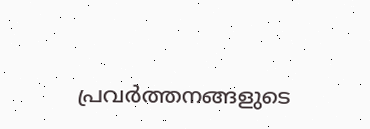പ്രവർത്തനങ്ങളുടെ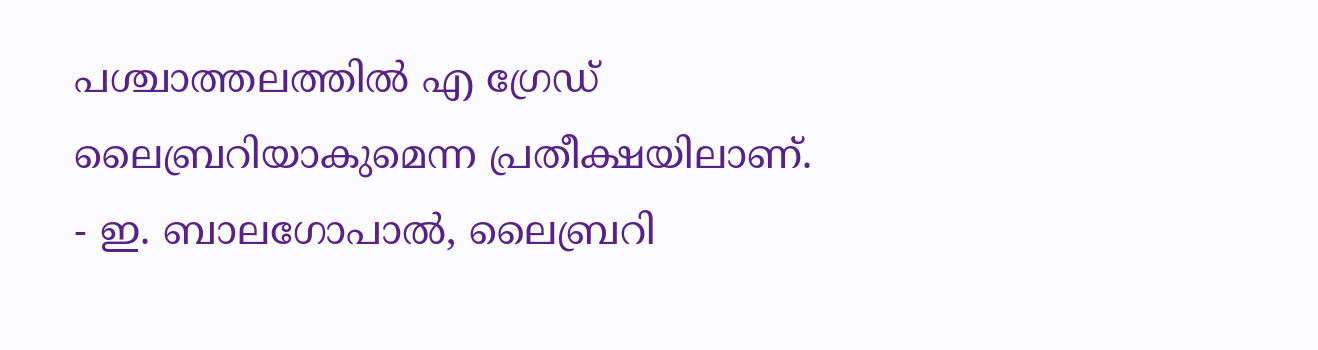പശ്ചാത്തലത്തിൽ എ ഗ്രേഡ് ലൈബ്രറിയാകുമെന്ന പ്രതീക്ഷയിലാണ്.
- ഇ. ബാലഗോപാൽ, ലൈബ്രറി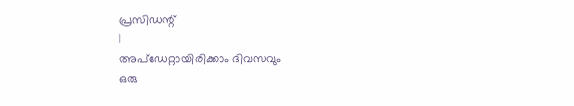പ്രസിഡന്റ്
|
അപ്ഡേറ്റായിരിക്കാം ദിവസവും
ഒരു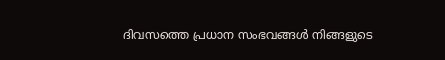ദിവസത്തെ പ്രധാന സംഭവങ്ങൾ നിങ്ങളുടെ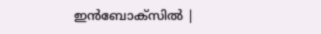ഇൻബോക്സിൽ |